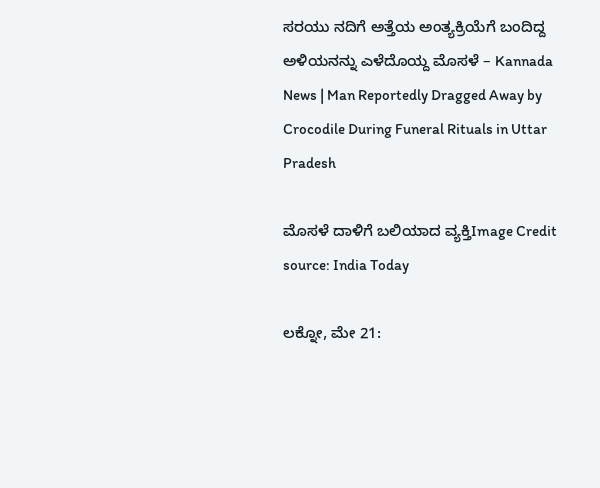ಸರಯು ನದಿಗೆ ಅತ್ತೆಯ ಅಂತ್ಯಕ್ರಿಯೆಗೆ ಬಂದಿದ್ದ ಅಳಿಯನನ್ನು ಎಳೆದೊಯ್ದ ಮೊಸಳೆ – Kannada News | Man Reportedly Dragged Away by Crocodile During Funeral Rituals in Uttar Pradesh

ಮೊಸಳೆ ದಾಳಿಗೆ ಬಲಿಯಾದ ವ್ಯಕ್ತಿImage Credit source: India Today

ಲಕ್ನೋ, ಮೇ 21: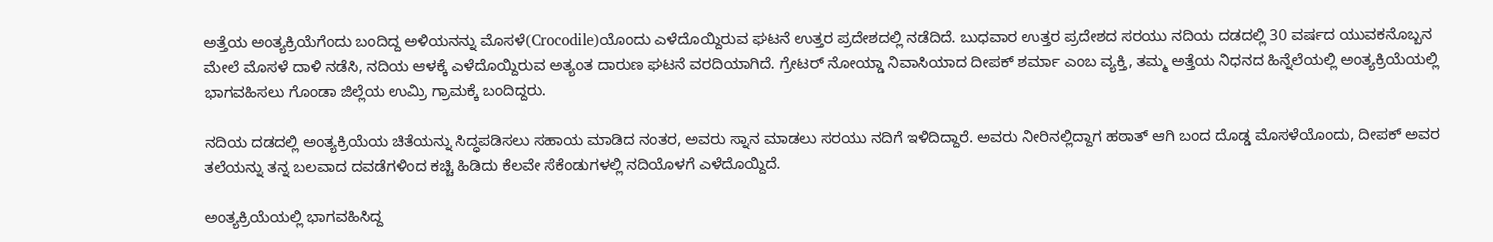ಅತ್ತೆಯ ಅಂತ್ಯಕ್ರಿಯೆಗೆಂದು ಬಂದಿದ್ದ ಅಳಿಯನನ್ನು ಮೊಸಳೆ(Crocodile)ಯೊಂದು ಎಳೆದೊಯ್ದಿರುವ ಘಟನೆ ಉತ್ತರ ಪ್ರದೇಶದಲ್ಲಿ ನಡೆದಿದೆ. ಬುಧವಾರ ಉತ್ತರ ಪ್ರದೇಶದ ಸರಯು ನದಿಯ ದಡದಲ್ಲಿ 30 ವರ್ಷದ ಯುವಕನೊಬ್ಬನ ಮೇಲೆ ಮೊಸಳೆ ದಾಳಿ ನಡೆಸಿ, ನದಿಯ ಆಳಕ್ಕೆ ಎಳೆದೊಯ್ದಿರುವ ಅತ್ಯಂತ ದಾರುಣ ಘಟನೆ ವರದಿಯಾಗಿದೆ. ಗ್ರೇಟರ್ ನೋಯ್ಡಾ ನಿವಾಸಿಯಾದ ದೀಪಕ್ ಶರ್ಮಾ ಎಂಬ ವ್ಯಕ್ತಿ, ತಮ್ಮ ಅತ್ತೆಯ ನಿಧನದ ಹಿನ್ನೆಲೆಯಲ್ಲಿ ಅಂತ್ಯಕ್ರಿಯೆಯಲ್ಲಿ ಭಾಗವಹಿಸಲು ಗೊಂಡಾ ಜಿಲ್ಲೆಯ ಉಮ್ರಿ ಗ್ರಾಮಕ್ಕೆ ಬಂದಿದ್ದರು.

ನದಿಯ ದಡದಲ್ಲಿ ಅಂತ್ಯಕ್ರಿಯೆಯ ಚಿತೆಯನ್ನು ಸಿದ್ಧಪಡಿಸಲು ಸಹಾಯ ಮಾಡಿದ ನಂತರ, ಅವರು ಸ್ನಾನ ಮಾಡಲು ಸರಯು ನದಿಗೆ ಇಳಿದಿದ್ದಾರೆ. ಅವರು ನೀರಿನಲ್ಲಿದ್ದಾಗ ಹಠಾತ್ ಆಗಿ ಬಂದ ದೊಡ್ಡ ಮೊಸಳೆಯೊಂದು, ದೀಪಕ್ ಅವರ ತಲೆಯನ್ನು ತನ್ನ ಬಲವಾದ ದವಡೆಗಳಿಂದ ಕಚ್ಚಿ ಹಿಡಿದು ಕೆಲವೇ ಸೆಕೆಂಡುಗಳಲ್ಲಿ ನದಿಯೊಳಗೆ ಎಳೆದೊಯ್ದಿದೆ.

ಅಂತ್ಯಕ್ರಿಯೆಯಲ್ಲಿ ಭಾಗವಹಿಸಿದ್ದ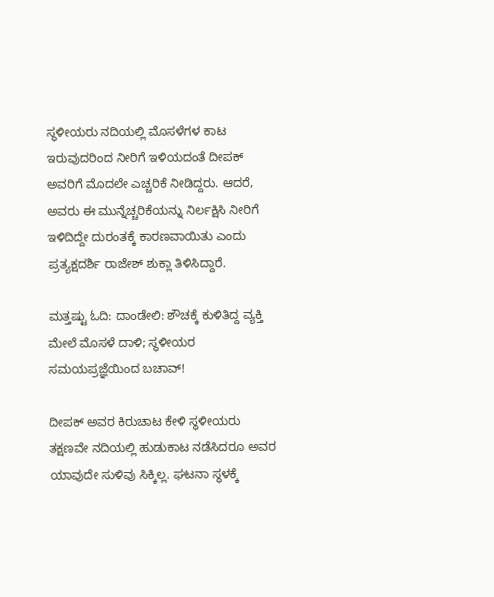ಸ್ಥಳೀಯರು ನದಿಯಲ್ಲಿ ಮೊಸಳೆಗಳ ಕಾಟ ಇರುವುದರಿಂದ ನೀರಿಗೆ ಇಳಿಯದಂತೆ ದೀಪಕ್ ಅವರಿಗೆ ಮೊದಲೇ ಎಚ್ಚರಿಕೆ ನೀಡಿದ್ದರು. ಆದರೆ, ಅವರು ಈ ಮುನ್ನೆಚ್ಚರಿಕೆಯನ್ನು ನಿರ್ಲಕ್ಷಿಸಿ ನೀರಿಗೆ ಇಳಿದಿದ್ದೇ ದುರಂತಕ್ಕೆ ಕಾರಣವಾಯಿತು ಎಂದು ಪ್ರತ್ಯಕ್ಷದರ್ಶಿ ರಾಜೇಶ್ ಶುಕ್ಲಾ ತಿಳಿಸಿದ್ದಾರೆ.

ಮತ್ತಷ್ಟು ಓದಿ: ದಾಂಡೇಲಿ: ಶೌಚಕ್ಕೆ ಕುಳಿತಿದ್ದ ವ್ಯಕ್ತಿ ಮೇಲೆ ಮೊಸಳೆ ದಾಳಿ; ಸ್ಥಳೀಯರ ಸಮಯಪ್ರಜ್ಞೆಯಿಂದ ಬಚಾವ್!

ದೀಪಕ್ ಅವರ ಕಿರುಚಾಟ ಕೇಳಿ ಸ್ಥಳೀಯರು ತಕ್ಷಣವೇ ನದಿಯಲ್ಲಿ ಹುಡುಕಾಟ ನಡೆಸಿದರೂ ಅವರ ಯಾವುದೇ ಸುಳಿವು ಸಿಕ್ಕಿಲ್ಲ. ಘಟನಾ ಸ್ಥಳಕ್ಕೆ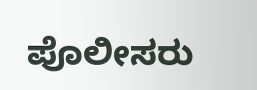ಪೊಲೀಸರು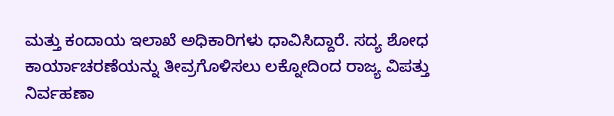ಮತ್ತು ಕಂದಾಯ ಇಲಾಖೆ ಅಧಿಕಾರಿಗಳು ಧಾವಿಸಿದ್ದಾರೆ. ಸದ್ಯ ಶೋಧ ಕಾರ್ಯಾಚರಣೆಯನ್ನು ತೀವ್ರಗೊಳಿಸಲು ಲಕ್ನೋದಿಂದ ರಾಜ್ಯ ವಿಪತ್ತು ನಿರ್ವಹಣಾ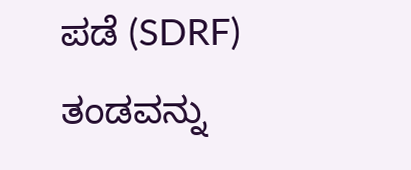ಪಡೆ (SDRF) ತಂಡವನ್ನು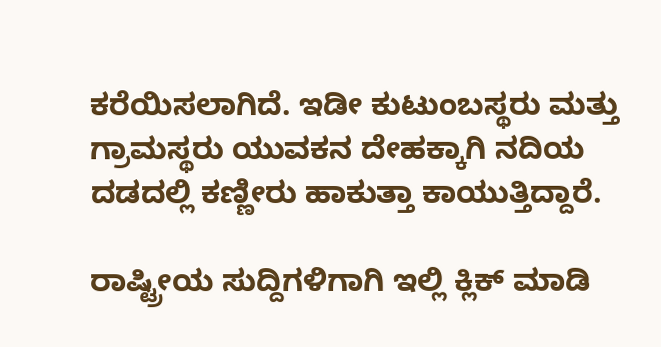ಕರೆಯಿಸಲಾಗಿದೆ. ಇಡೀ ಕುಟುಂಬಸ್ಥರು ಮತ್ತು ಗ್ರಾಮಸ್ಥರು ಯುವಕನ ದೇಹಕ್ಕಾಗಿ ನದಿಯ ದಡದಲ್ಲಿ ಕಣ್ಣೀರು ಹಾಕುತ್ತಾ ಕಾಯುತ್ತಿದ್ದಾರೆ.

ರಾಷ್ಟ್ರೀಯ ಸುದ್ದಿಗಳಿಗಾಗಿ ಇಲ್ಲಿ ಕ್ಲಿಕ್ ಮಾಡಿ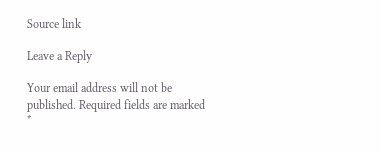Source link

Leave a Reply

Your email address will not be published. Required fields are marked *